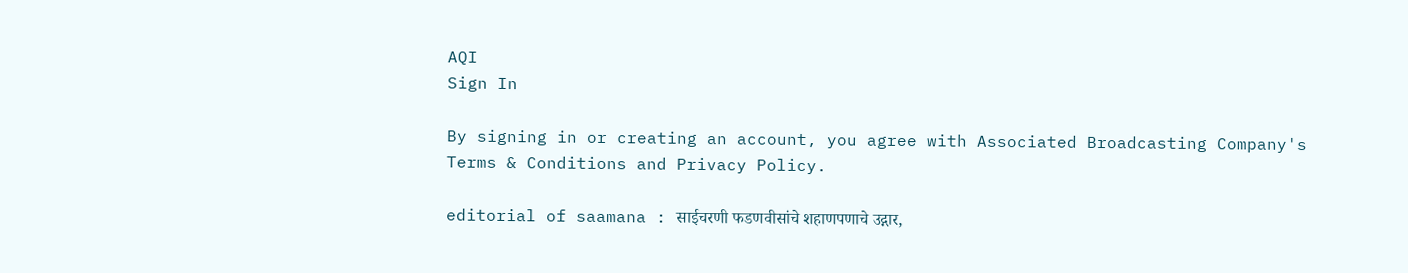AQI
Sign In

By signing in or creating an account, you agree with Associated Broadcasting Company's Terms & Conditions and Privacy Policy.

editorial of saamana : साईचरणी फडणवीसांचे शहाणपणाचे उद्गार,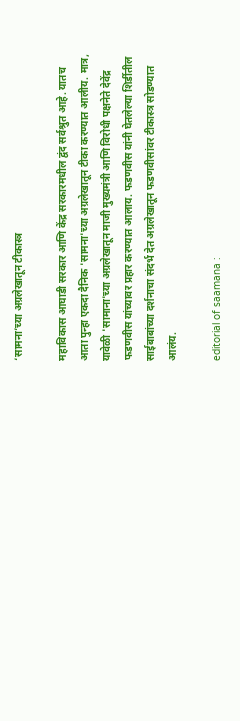‘सामना’च्या अग्रलेखातून टीकास्त्र

महाविकास आघाडी सरकार आणि केंद्र सरकारमधील द्वंद सर्वश्रुत आहे. यातच आता पुन्हा एकदा दैनिक 'सामना'च्या अग्रलेखातून टीका करण्यात आलीय. मात्र, यावेळी 'सामाना'च्या अग्रलेखातून माजी मुख्यमंत्री आणि विरोधी पक्षनेते देवेंद्र फडणवीस यांच्यावर प्रहार करण्यात आलाय. फडणवीस यांनी घेतलेल्या शिर्डीतील साईबाबांच्या दर्शनाचा संदर्भ देत अग्रलेखातून फडणवीसांवर टीकास्त्र सोडण्यात आलंय.

editorial of saamana :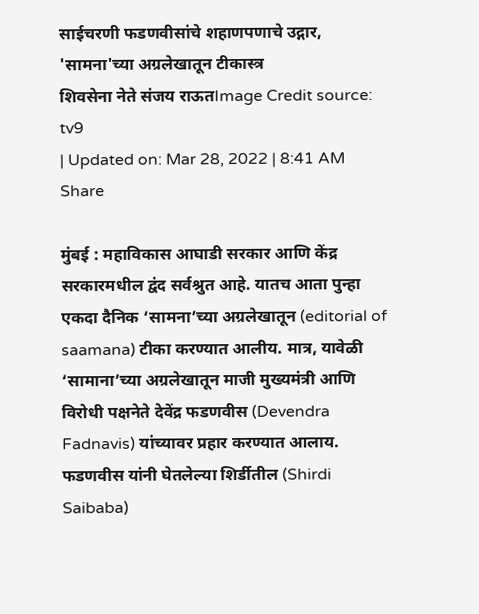साईचरणी फडणवीसांचे शहाणपणाचे उद्गार, 'सामना'च्या अग्रलेखातून टीकास्त्र
शिवसेना नेते संजय राऊतImage Credit source: tv9
| Updated on: Mar 28, 2022 | 8:41 AM
Share

मुंबई : महाविकास आघाडी सरकार आणि केंद्र सरकारमधील द्वंद सर्वश्रुत आहे. यातच आता पुन्हा एकदा दैनिक ‘सामना’च्या अग्रलेखातून (editorial of saamana) टीका करण्यात आलीय. मात्र, यावेळी ‘सामाना’च्या अग्रलेखातून माजी मुख्यमंत्री आणि विरोधी पक्षनेते देवेंद्र फडणवीस (Devendra Fadnavis) यांच्यावर प्रहार करण्यात आलाय. फडणवीस यांनी घेतलेल्या शिर्डीतील (Shirdi Saibaba)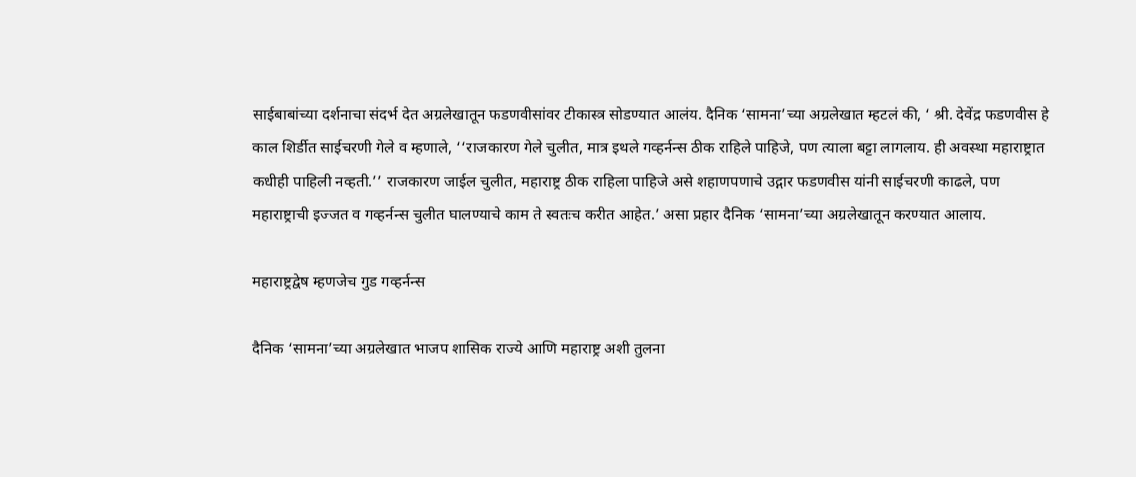साईबाबांच्या दर्शनाचा संदर्भ देत अग्रलेखातून फडणवीसांवर टीकास्त्र सोडण्यात आलंय. दैनिक ‘सामना’च्या अग्रलेखात म्हटलं की, ‘ श्री. देवेंद्र फडणवीस हे काल शिर्डीत साईचरणी गेले व म्हणाले, ‘‘राजकारण गेले चुलीत, मात्र इथले गव्हर्नन्स ठीक राहिले पाहिजे, पण त्याला बट्टा लागलाय. ही अवस्था महाराष्ट्रात कधीही पाहिली नव्हती.’’ राजकारण जाईल चुलीत, महाराष्ट्र ठीक राहिला पाहिजे असे शहाणपणाचे उद्गार फडणवीस यांनी साईचरणी काढले, पण महाराष्ट्राची इज्जत व गव्हर्नन्स चुलीत घालण्याचे काम ते स्वतःच करीत आहेत.’ असा प्रहार दैनिक ‘सामना’च्या अग्रलेखातून करण्यात आलाय.

महाराष्ट्रद्वेष म्हणजेच गुड गव्हर्नन्स

दैनिक ‘सामना’च्या अग्रलेखात भाजप शासिक राज्ये आणि महाराष्ट्र अशी तुलना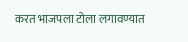करत भाजपला टोला लगावण्यात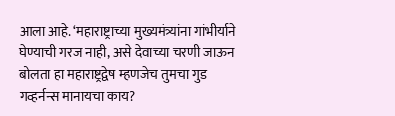आला आहे. ‘महाराष्ट्राच्या मुख्यमंत्र्यांना गांभीर्याने घेण्याची गरज नाही, असे देवाच्या चरणी जाऊन बोलता हा महाराष्ट्रद्वेष म्हणजेच तुमचा गुड गव्हर्नन्स मानायचा काय?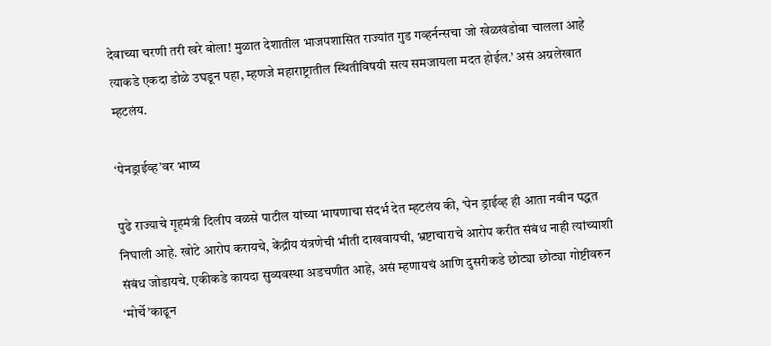देवाच्या चरणी तरी खरे बोला! मुळात देशातील भाजपशासित राज्यांत गुड गव्हर्नन्सचा जो खेळखंडोबा चालला आहे त्याकडे एकदा डोळे उघडून पहा, म्हणजे महाराष्ट्रातील स्थितीविषयी सत्य समजायला मदत होईल.’ असं अग्रलेखात म्हटलंय.

‘पेनड्राईव्ह’वर भाष्य

पुढे राज्याचे गृहमंत्री दिलीप वळसे पाटील यांच्या भाषणाचा संदर्भ देत म्हटलंय की, ‘पेन ड्राईव्ह ही आता नवीन पद्धत निघाली आहे. खोटे आरोप करायचे, केंद्रीय यंत्रणेची भीती दाखवायची, भ्रष्टाचाराचे आरोप करीत संबंध नाही त्यांच्याशी संबंध जोडायचे. एकीकडे कायदा सुव्यवस्था अडचणीत आहे, असं म्हणायचं आणि दुसरीकडे छोट्या छोट्या गोष्टीवरुन ‘मोर्चे’काढून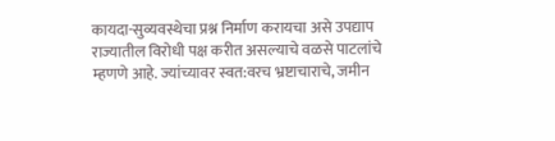कायदा-सुव्यवस्थेचा प्रश्न निर्माण करायचा असे उपद्याप राज्यातील विरोधी पक्ष करीत असल्याचे वळसे पाटलांचे म्हणणे आहे. ज्यांच्यावर स्वत:वरच भ्रष्टाचाराचे, जमीन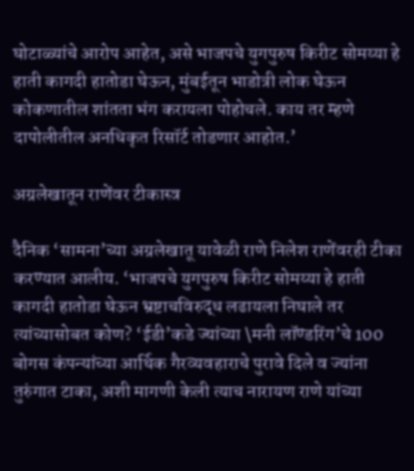घोटाळ्यांचे आरोप आहेत, असे भाजपचे युगपुरुष किरीट सोमय्या हे हाती कागदी हातोडा घेऊन, मुंबईतून भाडोत्री लोक घेऊन कोकणातील शांतता भंग करायला पोहोचले. काय तर म्हणे दापोलीतील अनधिकृत रिसॉर्ट तोडणार आहोत.’

अग्रलेखातून राणेंवर टीकास्त्र

दैनिक ‘सामना’च्या अग्रलेखातू यावेळी राणे निलेश राणेंवरही टीका करण्यात आलीय. ‘भाजपचे युगपुरुष किरीट सोमय्या हे हाती कागदी हातोडा घेऊन भ्रष्टाचविरुद्ध लढायला निघाले तर त्यांच्यासोबत कोण? ‘ईडी’कडे ज्यांच्या \मनी लॉण्डरिंग’चे 100 बोगस कंपन्यांच्या आर्थिक गैरव्यवहाराचे पुरावे दिले व ज्यांना तुरुंगात टाका, अशी मागणी केली त्याच नारायण राणे यांच्या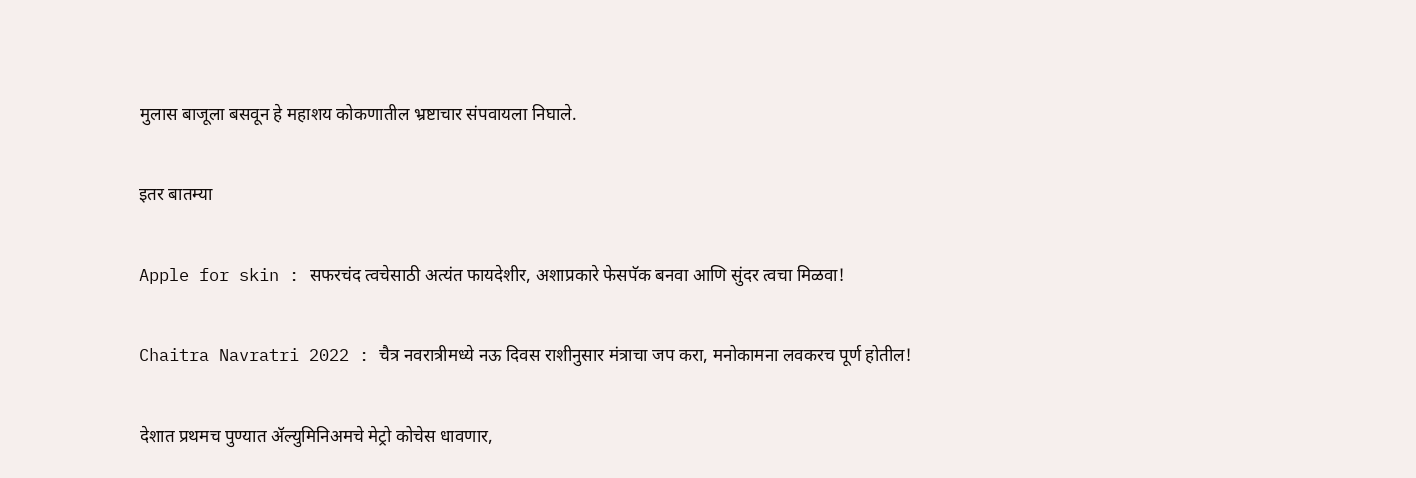मुलास बाजूला बसवून हे महाशय कोकणातील भ्रष्टाचार संपवायला निघाले.

इतर बातम्या

Apple for skin : सफरचंद त्वचेसाठी अत्यंत फायदेशीर, अशाप्रकारे फेसपॅक बनवा आणि सुंदर त्वचा मिळवा!

Chaitra Navratri 2022 : चैत्र नवरात्रीमध्ये नऊ दिवस राशीनुसार मंत्राचा जप करा, मनोकामना लवकरच पूर्ण होतील!

देशात प्रथमच पुण्यात ॲल्युमिनिअमचे मेट्रो कोचेस धावणार,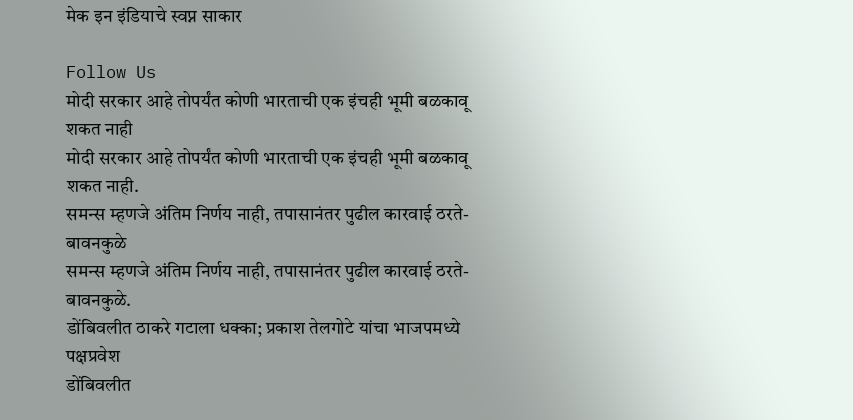मेक इन इंडियाचे स्वप्न साकार

Follow Us
मोदी सरकार आहे तोपर्यंत कोणी भारताची एक इंचही भूमी बळकावू शकत नाही
मोदी सरकार आहे तोपर्यंत कोणी भारताची एक इंचही भूमी बळकावू शकत नाही.
समन्स म्हणजे अंतिम निर्णय नाही, तपासानंतर पुढील कारवाई ठरते- बावनकुळे
समन्स म्हणजे अंतिम निर्णय नाही, तपासानंतर पुढील कारवाई ठरते- बावनकुळे.
डोंबिवलीत ठाकरे गटाला धक्का; प्रकाश तेलगोटे यांचा भाजपमध्ये पक्षप्रवेश
डोंबिवलीत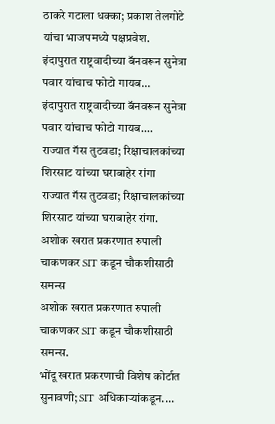ठाकरे गटाला धक्का; प्रकाश तेलगोटे यांचा भाजपमध्ये पक्षप्रवेश.
इंदापुरात राष्ट्रवादीच्या बॅनवरून सुनेत्रा पवार यांचाच फोटो गायब...
इंदापुरात राष्ट्रवादीच्या बॅनवरून सुनेत्रा पवार यांचाच फोटो गायब....
राज्यात गॅस तुटवडा; रिक्षाचालकांच्या शिरसाट यांच्या घराबाहेर रांगा
राज्यात गॅस तुटवडा; रिक्षाचालकांच्या शिरसाट यांच्या घराबाहेर रांगा.
अशोक खरात प्रकरणात रुपाली चाकणकर SIT कडून चौकशीसाठी समन्स
अशोक खरात प्रकरणात रुपाली चाकणकर SIT कडून चौकशीसाठी समन्स.
भोंदू खरात प्रकरणाची विशेष कोर्टात सुनावणी; SIT अधिकाऱ्यांकडून....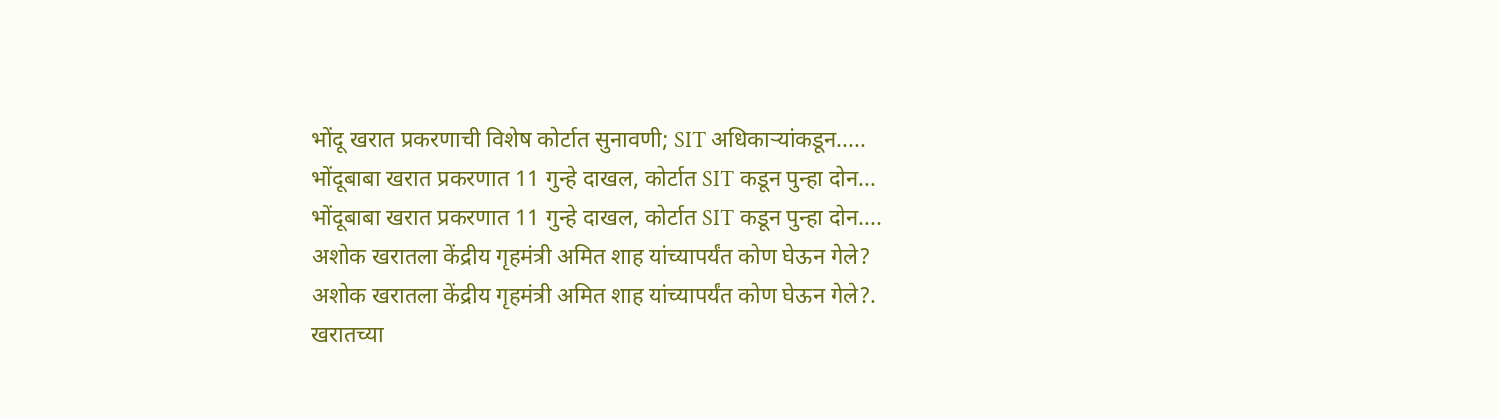भोंदू खरात प्रकरणाची विशेष कोर्टात सुनावणी; SIT अधिकाऱ्यांकडून.....
भोंदूबाबा खरात प्रकरणात 11 गुन्हे दाखल, कोर्टात SIT कडून पुन्हा दोन...
भोंदूबाबा खरात प्रकरणात 11 गुन्हे दाखल, कोर्टात SIT कडून पुन्हा दोन....
अशोक खरातला केंद्रीय गृहमंत्री अमित शाह यांच्यापर्यंत कोण घेऊन गेले?
अशोक खरातला केंद्रीय गृहमंत्री अमित शाह यांच्यापर्यंत कोण घेऊन गेले?.
खरातच्या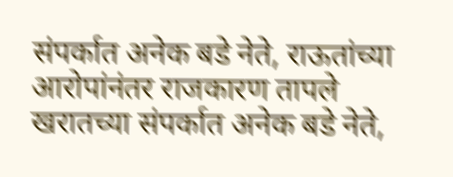संपर्कात अनेक बडे नेते, राऊतांच्या आरोपांनंतर राजकारण तापले
खरातच्या संपर्कात अनेक बडे नेते,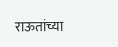राऊतांच्या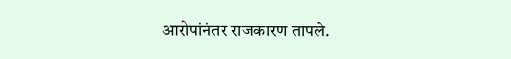आरोपांनंतर राजकारण तापले.